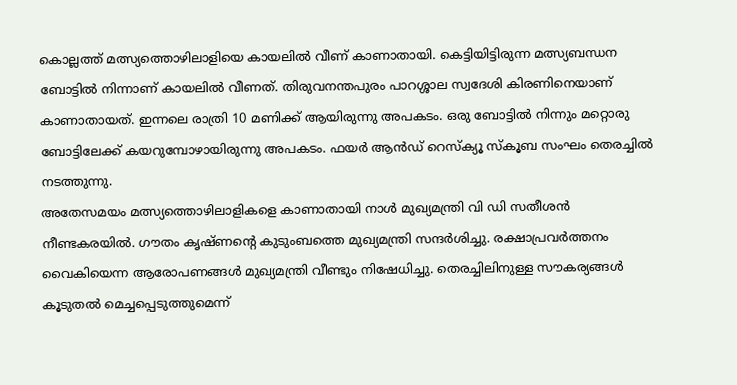കൊല്ലത്ത് മത്സ്യത്തൊഴിലാളിയെ കായലിൽ വീണ് കാണാതായി. കെട്ടിയിട്ടിരുന്ന മത്സ്യബന്ധന ബോട്ടിൽ നിന്നാണ് കായലിൽ വീണത്. തിരുവനന്തപുരം പാറശ്ശാല സ്വദേശി കിരണിനെയാണ് കാണാതായത്. ഇന്നലെ രാത്രി 10 മണിക്ക് ആയിരുന്നു അപകടം. ഒരു ബോട്ടിൽ നിന്നും മറ്റൊരു ബോട്ടിലേക്ക് കയറുമ്പോഴായിരുന്നു അപകടം. ഫയർ ആൻഡ് റെസ്ക്യൂ സ്കൂബ സംഘം തെരച്ചിൽ നടത്തുന്നു.
അതേസമയം മത്സ്യത്തൊഴിലാളികളെ കാണാതായി നാൾ മുഖ്യമന്ത്രി വി ഡി സതീശൻ നീണ്ടകരയിൽ. ഗൗതം കൃഷ്ണന്റെ കുടുംബത്തെ മുഖ്യമന്ത്രി സന്ദർശിച്ചു. രക്ഷാപ്രവർത്തനം വൈകിയെന്ന ആരോപണങ്ങൾ മുഖ്യമന്ത്രി വീണ്ടും നിഷേധിച്ചു. തെരച്ചിലിനുള്ള സൗകര്യങ്ങൾ കൂടുതൽ മെച്ചപ്പെടുത്തുമെന്ന്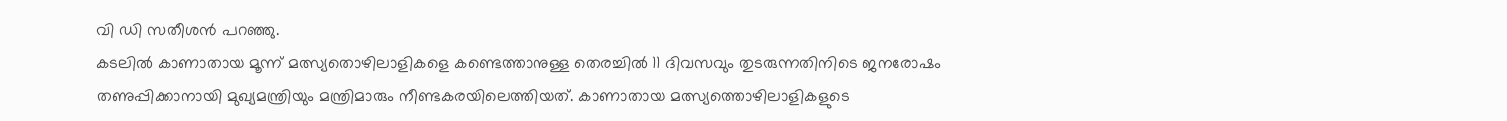വി ഡി സതീശൻ പറഞ്ഞു.
കടലിൽ കാണാതായ മൂന്ന് മത്സ്യതൊഴിലാളികളെ കണ്ടെത്താനുള്ള തെരച്ചിൽ 11 ദിവസവും തുടരുന്നതിനിടെ ജനരോഷം തണുപ്പിക്കാനായി മുഖ്യമന്ത്രിയും മന്ത്രിമാരും നീണ്ടകരയിലെത്തിയത്. കാണാതായ മത്സ്യത്തൊഴിലാളികളുടെ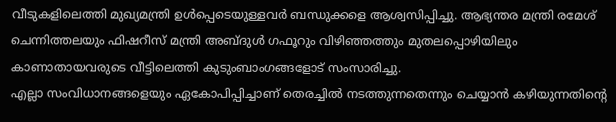വീടുകളിലെത്തി മുഖ്യമന്ത്രി ഉൾപ്പെടെയുള്ളവർ ബന്ധുക്കളെ ആശ്വസിപ്പിച്ചു. ആഭ്യന്തര മന്ത്രി രമേശ് ചെന്നിത്തലയും ഫിഷറീസ് മന്ത്രി അബ്ദുൾ ഗഫൂറും വിഴിഞ്ഞത്തും മുതലപ്പൊഴിയിലും കാണാതായവരുടെ വീട്ടിലെത്തി കുടുംബാംഗങ്ങളോട് സംസാരിച്ചു.
എല്ലാ സംവിധാനങ്ങളെയും ഏകോപിപ്പിച്ചാണ് തെരച്ചിൽ നടത്തുന്നതെന്നും ചെയ്യാൻ കഴിയുന്നതിൻ്റെ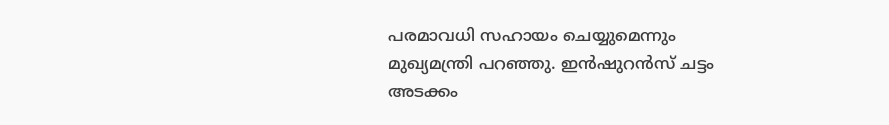പരമാവധി സഹായം ചെയ്യുമെന്നും മുഖ്യമന്ത്രി പറഞ്ഞു. ഇൻഷുറൻസ് ചട്ടം അടക്കം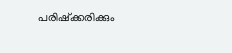പരിഷ്ക്കരിക്കും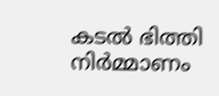കടൽ ഭിത്തി നിർമ്മാണം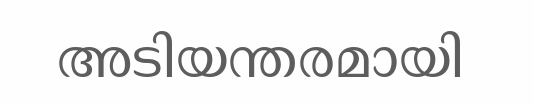അടിയന്തരമായി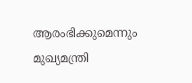ആരംഭിക്കുമെന്നും മുഖ്യമന്ത്രി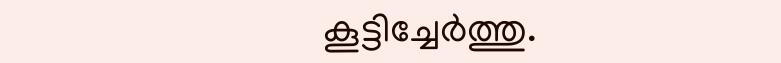കൂട്ടിച്ചേർത്തു.